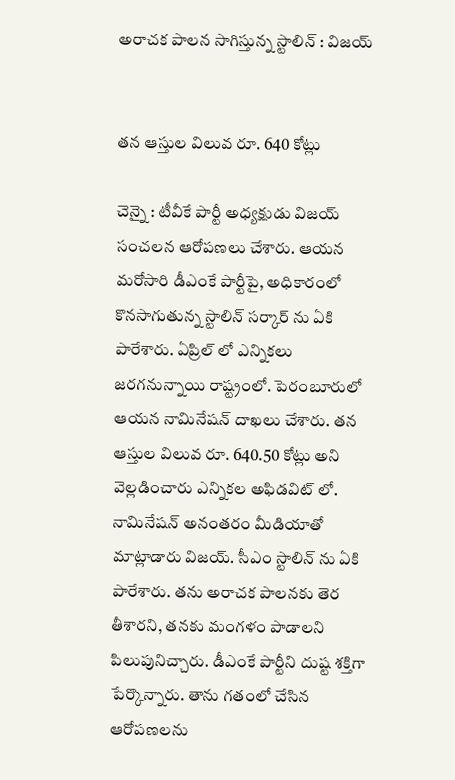అరాచ‌క పాల‌న సాగిస్తున్న స్టాలిన్ : విజ‌య్


త‌న ఆస్తుల విలువ రూ. 640 కోట్లు

చెన్నై : టీవీకే పార్టీ అధ్య‌క్షుడు విజ‌య్ సంచ‌ల‌న ఆరోప‌ణ‌లు చేశారు. ఆయ‌న మ‌రోసారి డీఎంకే పార్టీపై, అధికారంలో కొన‌సాగుతున్న స్టాలిన్ స‌ర్కార్ ను ఏకి పారేశారు. ఏప్రిల్ లో ఎన్నిక‌లు జ‌ర‌గ‌నున్నాయి రాష్ట్రంలో. పెరంబూరులో ఆయ‌న నామినేష‌న్ దాఖ‌లు చేశారు. త‌న ఆస్తుల విలువ రూ. 640.50 కోట్లు అని వెల్ల‌డించారు ఎన్నిక‌ల అఫిడ‌విట్ లో. నామినేష‌న్ అనంత‌రం మీడియాతో మాట్లాడారు విజ‌య్. సీఎం స్టాలిన్ ను ఏకి పారేశారు. త‌ను అరాచ‌క పాల‌న‌కు తెర తీశార‌ని, త‌న‌కు మంగళం పాడాల‌ని పిలుపునిచ్చారు. డీఎంకే పార్టీని దుష్ట శ‌క్తిగా పేర్కొన్నారు. తాను గతంలో చేసిన ఆరోపణలను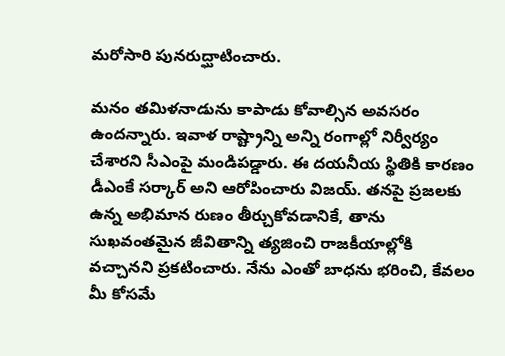మరోసారి పునరుద్ఘాటించారు.

మనం తమిళనాడును కాపాడు కోవాల్సిన అవ‌స‌రం ఉంద‌న్నారు. ఇవాళ రాష్ట్రాన్ని అన్ని రంగాల్లో నిర్వీర్యం చేశార‌ని సీఎంపై మండిప‌డ్డారు. ఈ ద‌య‌నీయ స్థితికి కార‌ణం డీఎంకే స‌ర్కార్ అని ఆరోపించారు విజ‌య్. తనపై ప్రజలకు ఉన్న అభిమాన రుణం తీర్చుకోవడానికే, తాను సుఖవంతమైన జీవితాన్ని త్యజించి రాజకీయాల్లోకి వచ్చానని ప్ర‌క‌టించారు. నేను ఎంతో బాధను భరించి, కేవలం మీ కోసమే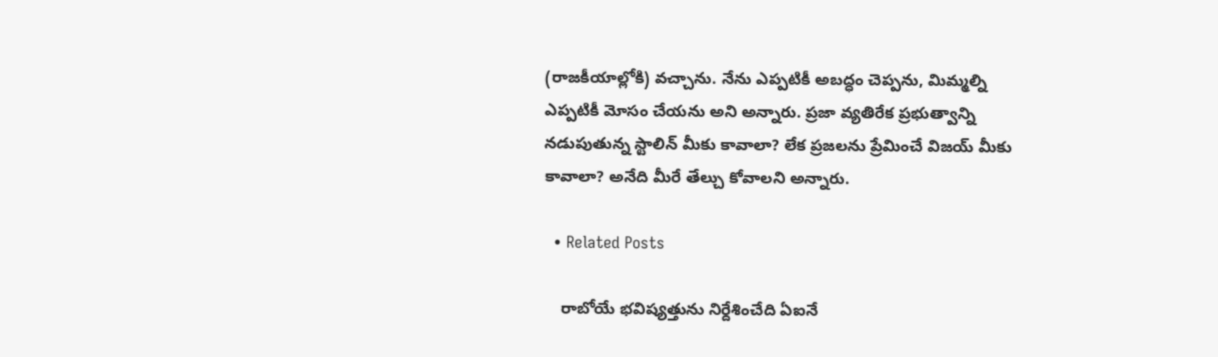(రాజకీయాల్లోకి) వచ్చాను. నేను ఎప్పటికీ అబద్ధం చెప్పను, మిమ్మల్ని ఎప్పటికీ మోసం చేయను అని అన్నారు. ప్రజా వ్యతిరేక ప్రభుత్వాన్ని నడుపుతున్న స్టాలిన్ మీకు కావాలా? లేక ప్రజలను ప్రేమించే విజయ్ మీకు కావాలా? అనేది మీరే తేల్చు కోవాల‌ని అన్నారు.

  • Related Posts

    రాబోయే భ‌విష్య‌త్తును నిర్దేశించేది ఏఐనే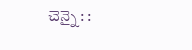చెన్నై : :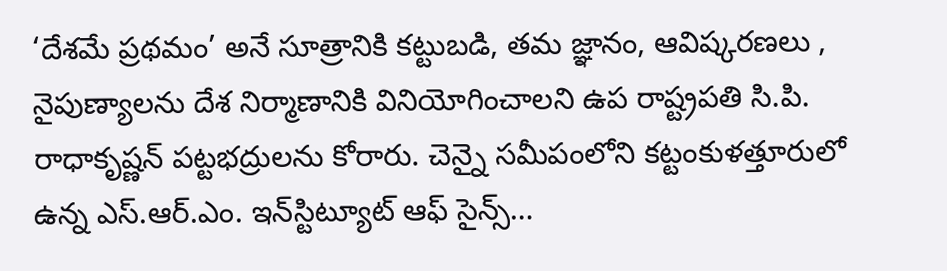‘దేశమే ప్రథమం’ అనే సూత్రానికి కట్టుబడి, తమ జ్ఞానం, ఆవిష్కరణలు , నైపుణ్యాలను దేశ నిర్మాణానికి వినియోగించాలని ఉప రాష్ట్రపతి సి.పి. రాధాకృష్ణన్ పట్టభద్రులను కోరారు. చెన్నై సమీపంలోని కట్టంకుళత్తూరులో ఉన్న ఎస్.ఆర్.ఎం. ఇన్‌స్టిట్యూట్ ఆఫ్ సైన్స్…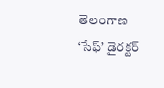తెలంగాణ ‘సేఫ్’ డైర‌క్ట‌ర్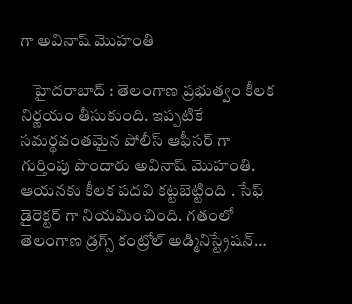గా అవినాష్ మొహంతి

    హైద‌రాబాద్ : తెలంగాణ ప్ర‌భుత్వం కీల‌క నిర్ణ‌యం తీసుకుంది. ఇప్ప‌టికే స‌మ‌ర్థ‌వంత‌మైన పోలీస్ ఆఫీస‌ర్ గా గుర్తింపు పొందారు అవినాష్ మొహంతి. ఆయ‌న‌కు కీల‌క ప‌ద‌వి క‌ట్ట‌బెట్టింది . సేఫ్ డైరెక్ట‌ర్ గా నియ‌మించింది. గతంలో తెలంగాణ డ్రగ్స్ కంట్రోల్ అడ్మినిస్ట్రేషన్…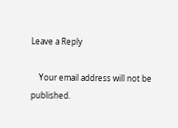Leave a Reply

    Your email address will not be published.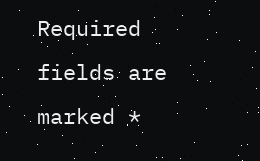Required fields are marked *